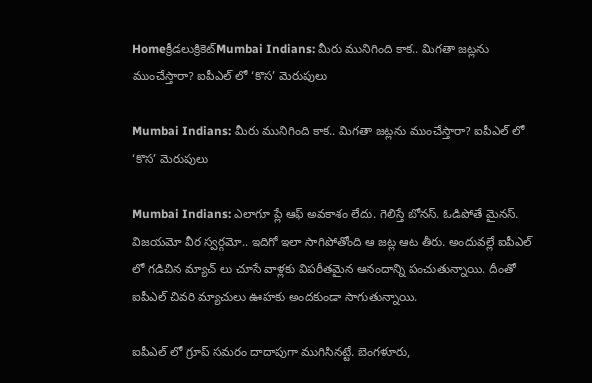Homeక్రీడలుక్రికెట్‌Mumbai Indians: మీరు మునిగింది కాక.. మిగతా జట్లను ముంచేస్తారా? ఐపీఎల్ లో ‘కొస’ మెరుపులు

Mumbai Indians: మీరు మునిగింది కాక.. మిగతా జట్లను ముంచేస్తారా? ఐపీఎల్ లో ‘కొస’ మెరుపులు

Mumbai Indians: ఎలాగూ ప్లే ఆఫ్ అవకాశం లేదు. గెలిస్తే బోనస్. ఓడిపోతే మైనస్. విజయమో వీర స్వర్గమో.. ఇదిగో ఇలా సాగిపోతోంది ఆ జట్ల ఆట తీరు. అందువల్లే ఐపీఎల్ లో గడిచిన మ్యాచ్ లు చూసే వాళ్లకు విపరీతమైన ఆనందాన్ని పంచుతున్నాయి. దీంతో ఐపీఎల్ చివరి మ్యాచులు ఊహకు అందకుండా సాగుతున్నాయి.

ఐపీఎల్ లో గ్రూప్ సమరం దాదాపుగా ముగిసినట్టే. బెంగళూరు,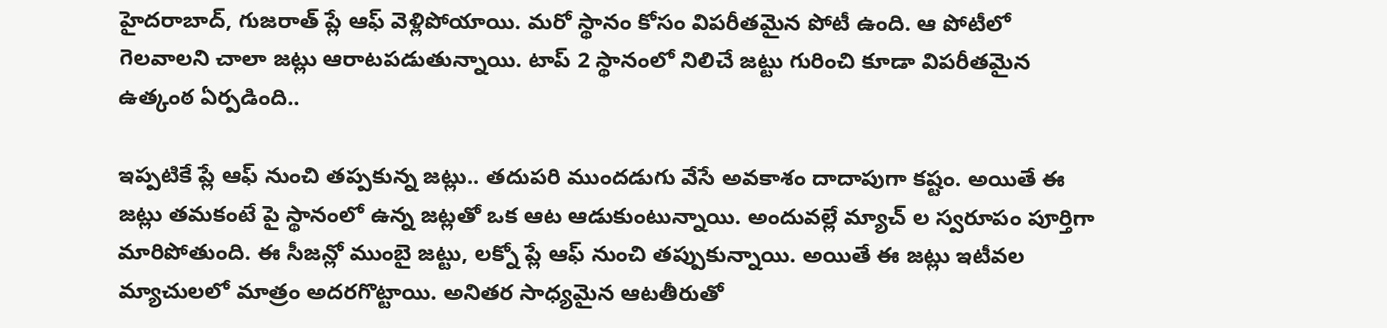హైదరాబాద్, గుజరాత్ ప్లే ఆఫ్ వెళ్లిపోయాయి. మరో స్థానం కోసం విపరీతమైన పోటీ ఉంది. ఆ పోటీలో గెలవాలని చాలా జట్లు ఆరాటపడుతున్నాయి. టాప్ 2 స్థానంలో నిలిచే జట్టు గురించి కూడా విపరీతమైన ఉత్కంఠ ఏర్పడింది..

ఇప్పటికే ప్లే ఆఫ్ నుంచి తప్పకున్న జట్లు.. తదుపరి ముందడుగు వేసే అవకాశం దాదాపుగా కష్టం. అయితే ఈ జట్లు తమకంటే పై స్థానంలో ఉన్న జట్లతో ఒక ఆట ఆడుకుంటున్నాయి. అందువల్లే మ్యాచ్ ల స్వరూపం పూర్తిగా మారిపోతుంది. ఈ సీజన్లో ముంబై జట్టు, లక్నో ప్లే ఆఫ్ నుంచి తప్పుకున్నాయి. అయితే ఈ జట్లు ఇటీవల మ్యాచులలో మాత్రం అదరగొట్టాయి. అనితర సాధ్యమైన ఆటతీరుతో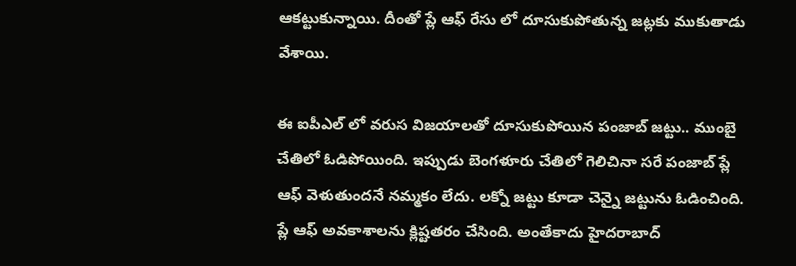ఆకట్టుకున్నాయి. దీంతో ప్లే ఆఫ్ రేసు లో దూసుకుపోతున్న జట్లకు ముకుతాడు వేశాయి.

ఈ ఐపీఎల్ లో వరుస విజయాలతో దూసుకుపోయిన పంజాబ్ జట్టు.. ముంబై చేతిలో ఓడిపోయింది. ఇప్పుడు బెంగళూరు చేతిలో గెలిచినా సరే పంజాబ్ ప్లే ఆఫ్ వెళుతుందనే నమ్మకం లేదు. లక్నో జట్టు కూడా చెన్నై జట్టును ఓడించింది. ప్లే ఆఫ్ అవకాశాలను క్లిష్టతరం చేసింది. అంతేకాదు హైదరాబాద్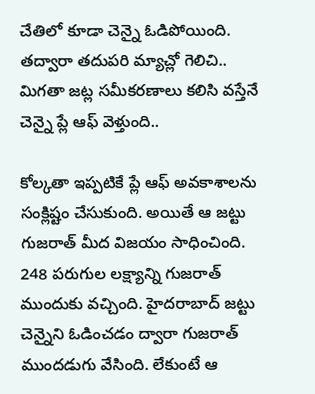చేతిలో కూడా చెన్నై ఓడిపోయింది. తద్వారా తదుపరి మ్యాచ్లో గెలిచి.. మిగతా జట్ల సమీకరణాలు కలిసి వస్తేనే చెన్నై ప్లే ఆఫ్ వెళ్తుంది..

కోల్కతా ఇప్పటికే ప్లే ఆఫ్ అవకాశాలను సంక్లిష్టం చేసుకుంది. అయితే ఆ జట్టు గుజరాత్ మీద విజయం సాధించింది. 248 పరుగుల లక్ష్యాన్ని గుజరాత్ ముందుకు వచ్చింది. హైదరాబాద్ జట్టు చెన్నైని ఓడించడం ద్వారా గుజరాత్ ముందడుగు వేసింది. లేకుంటే ఆ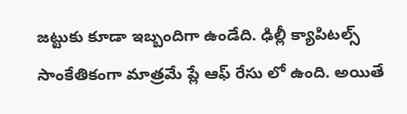జట్టుకు కూడా ఇబ్బందిగా ఉండేది. ఢిల్లీ క్యాపిటల్స్ సాంకేతికంగా మాత్రమే ప్లే ఆఫ్ రేసు లో ఉంది. అయితే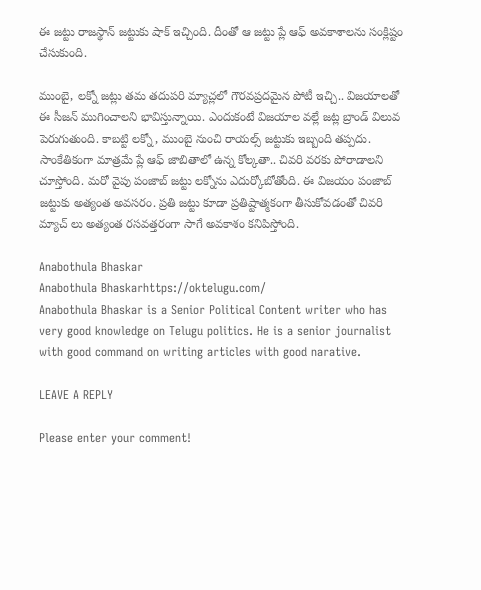ఈ జట్టు రాజస్థాన్ జట్టుకు షాక్ ఇచ్చింది. దీంతో ఆ జట్టు ప్లే ఆఫ్ అవకాశాలను సంక్లిష్టం చేసుకుంది.

ముంబై, లక్నో జట్లు తమ తదుపరి మ్యాచ్లలో గౌరవప్రదమైన పోటీ ఇచ్చి.. విజయాలతో ఈ సీజన్ ముగించాలని భావిస్తున్నాయి. ఎందుకంటే విజయాల వల్లే జట్ల బ్రాండ్ విలువ పెరుగుతుంది. కాబట్టి లక్నో, ముంబై నుంచి రాయల్స్ జట్టుకు ఇబ్బంది తప్పదు. సాంకేతికంగా మాత్రమే ప్లే ఆఫ్ జాబితాలో ఉన్న కోల్కతా.. చివరి వరకు పోరాడాలని చూస్తోంది. మరో వైపు పంజాబ్ జట్టు లక్నోను ఎదుర్కోబోతోంది. ఈ విజయం పంజాబ్ జట్టుకు అత్యంత అవసరం. ప్రతి జట్టు కూడా ప్రతిష్టాత్మకంగా తీసుకోవడంతో చివరి మ్యాచ్ లు అత్యంత రసవత్తరంగా సాగే అవకాశం కనిపిస్తోంది.

Anabothula Bhaskar
Anabothula Bhaskarhttps://oktelugu.com/
Anabothula Bhaskar is a Senior Political Content writer who has very good knowledge on Telugu politics. He is a senior journalist with good command on writing articles with good narative.

LEAVE A REPLY

Please enter your comment!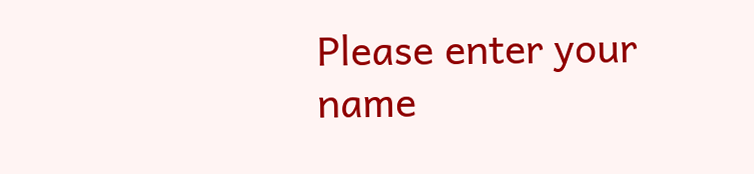Please enter your name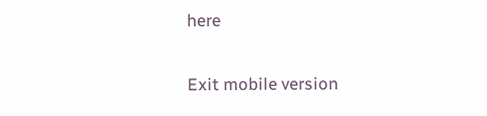here

Exit mobile version